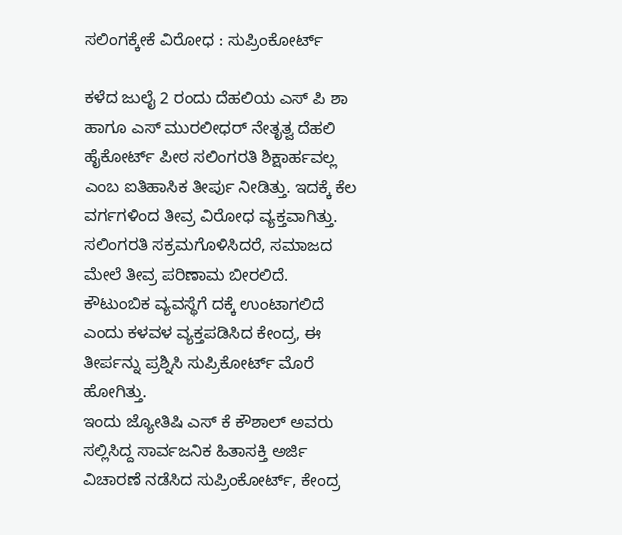ಸಲಿಂಗಕ್ಕೇಕೆ ವಿರೋಧ : ಸುಪ್ರಿಂಕೋರ್ಟ್

ಕಳೆದ ಜುಲೈ 2 ರಂದು ದೆಹಲಿಯ ಎಸ್ ಪಿ ಶಾ ಹಾಗೂ ಎಸ್ ಮುರಲೀಧರ್ ನೇತೃತ್ವ ದೆಹಲಿ ಹೈಕೋರ್ಟ್ ಪೀಠ ಸಲಿಂಗರತಿ ಶಿಕ್ಷಾರ್ಹವಲ್ಲ ಎಂಬ ಐತಿಹಾಸಿಕ ತೀರ್ಪು ನೀಡಿತ್ತು. ಇದಕ್ಕೆ ಕೆಲ ವರ್ಗಗಳಿಂದ ತೀವ್ರ ವಿರೋಧ ವ್ಯಕ್ತವಾಗಿತ್ತು. ಸಲಿಂಗರತಿ ಸಕ್ರಮಗೊಳಿಸಿದರೆ, ಸಮಾಜದ ಮೇಲೆ ತೀವ್ರ ಪರಿಣಾಮ ಬೀರಲಿದೆ. ಕೌಟುಂಬಿಕ ವ್ಯವಸ್ಥೆಗೆ ದಕ್ಕೆ ಉಂಟಾಗಲಿದೆ ಎಂದು ಕಳವಳ ವ್ಯಕ್ತಪಡಿಸಿದ ಕೇಂದ್ರ, ಈ ತೀರ್ಪನ್ನು ಪ್ರಶ್ನಿಸಿ ಸುಪ್ರಿಕೋರ್ಟ್ ಮೊರೆ ಹೋಗಿತ್ತು.
ಇಂದು ಜ್ಯೋತಿಷಿ ಎಸ್ ಕೆ ಕೌಶಾಲ್ ಅವರು ಸಲ್ಲಿಸಿದ್ದ ಸಾರ್ವಜನಿಕ ಹಿತಾಸಕ್ತಿ ಅರ್ಜಿ ವಿಚಾರಣೆ ನಡೆಸಿದ ಸುಪ್ರಿಂಕೋರ್ಟ್, ಕೇಂದ್ರ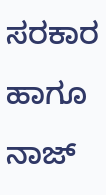ಸರಕಾರ ಹಾಗೂ ನಾಜ್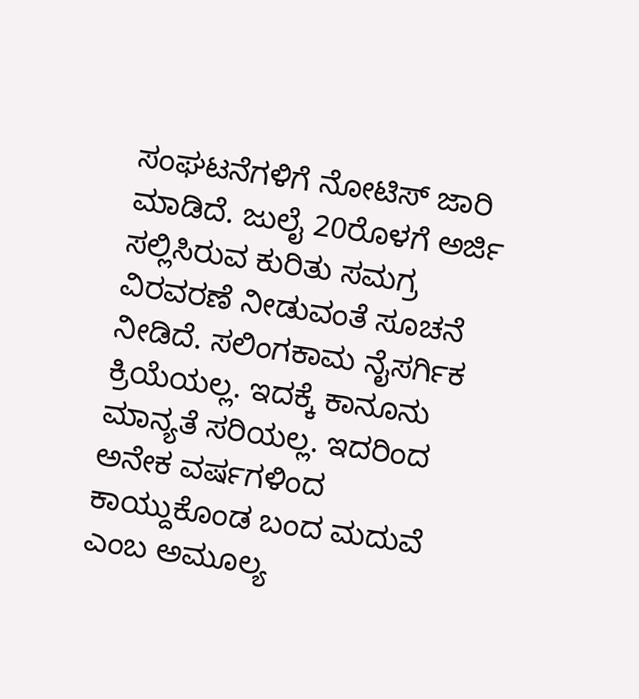ಸಂಘಟನೆಗಳಿಗೆ ನೋಟಿಸ್ ಜಾರಿ ಮಾಡಿದೆ. ಜುಲೈ 20ರೊಳಗೆ ಅರ್ಜಿ ಸಲ್ಲಿಸಿರುವ ಕುರಿತು ಸಮಗ್ರ ವಿರವರಣೆ ನೀಡುವಂತೆ ಸೂಚನೆ ನೀಡಿದೆ. ಸಲಿಂಗಕಾಮ ನೈಸರ್ಗಿಕ ಕ್ರಿಯೆಯಲ್ಲ. ಇದಕ್ಕೆ ಕಾನೂನು ಮಾನ್ಯತೆ ಸರಿಯಲ್ಲ. ಇದರಿಂದ ಅನೇಕ ವರ್ಷಗಳಿಂದ ಕಾಯ್ದುಕೊಂಡ ಬಂದ ಮದುವೆ ಎಂಬ ಅಮೂಲ್ಯ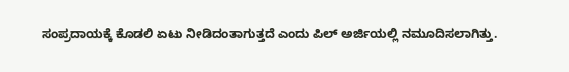ಸಂಪ್ರದಾಯಕ್ಕೆ ಕೊಡಲಿ ಏಟು ನೀಡಿದಂತಾಗುತ್ತದೆ ಎಂದು ಪಿಲ್ ಅರ್ಜಿಯಲ್ಲಿ ನಮೂದಿಸಲಾಗಿತ್ತು.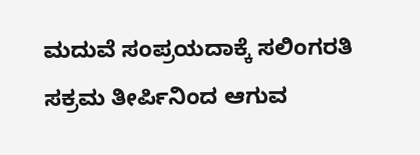ಮದುವೆ ಸಂಪ್ರಯದಾಕ್ಕೆ ಸಲಿಂಗರತಿ ಸಕ್ರಮ ತೀರ್ಪಿನಿಂದ ಆಗುವ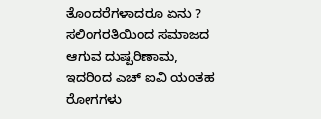ತೊಂದರೆಗಳಾದರೂ ಏನು ? ಸಲಿಂಗರತಿಯಿಂದ ಸಮಾಜದ ಆಗುವ ದುಷ್ಪರಿಣಾಮ, ಇದರಿಂದ ಎಚ್ ಐವಿ ಯಂತಹ ರೋಗಗಳು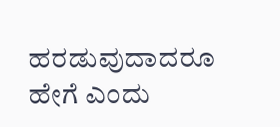ಹರಡುವುದಾದರೂ ಹೇಗೆ ಎಂದು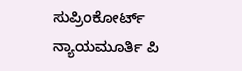ಸುಪ್ರಿಂಕೋರ್ಟ್ ನ್ಯಾಯಮೂರ್ತಿ ಪಿ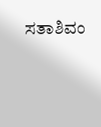ಸತಾಶಿವಂ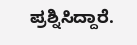ಪ್ರಶ್ನಿಸಿದ್ದಾರೆ.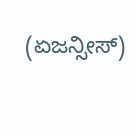(ಏಜನ್ಸೀಸ್)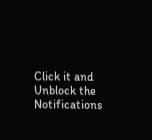Click it and Unblock the Notifications